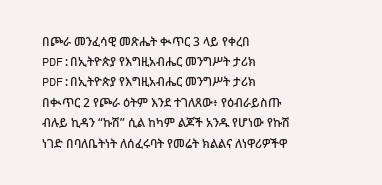በጮራ መንፈሳዊ መጽሔት ቊጥር 3 ላይ የቀረበ
PDF:በኢትዮጵያ የእግዚአብሔር መንግሥት ታሪክ
PDF:በኢትዮጵያ የእግዚአብሔር መንግሥት ታሪክ
በቊጥር 2 የጮራ ዕትም እንደ ተገለጸው፥ የዕብራይስጡ ብሉይ ኪዳን “ኩሽ” ሲል ከካም ልጆች አንዱ የሆነው የኩሽ ነገድ በባለቤትነት ለሰፈሩባት የመሬት ክልልና ለነዋሪዎችዋ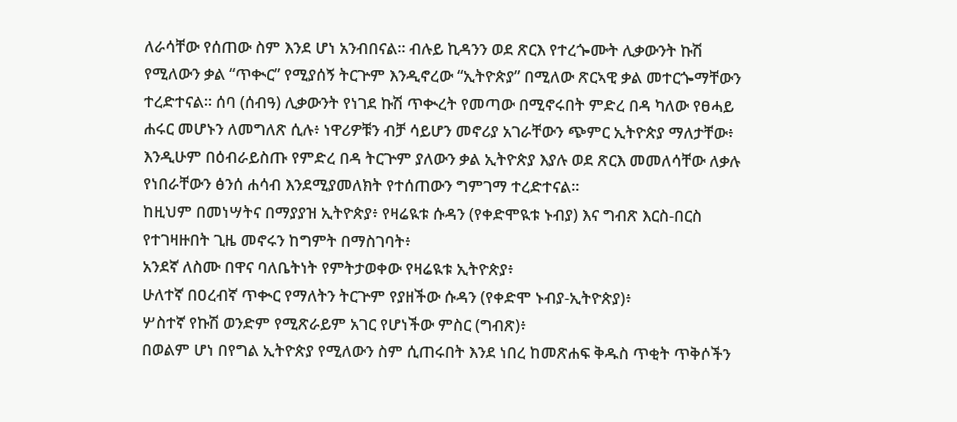ለራሳቸው የሰጠው ስም እንደ ሆነ አንብበናል። ብሉይ ኪዳንን ወደ ጽርእ የተረጐሙት ሊቃውንት ኩሽ የሚለውን ቃል “ጥቊር” የሚያሰኝ ትርጕም እንዲኖረው “ኢትዮጵያ” በሚለው ጽርኣዊ ቃል መተርጐማቸውን ተረድተናል። ሰባ (ሰብዓ) ሊቃውንት የነገደ ኩሽ ጥቊረት የመጣው በሚኖሩበት ምድረ በዳ ካለው የፀሓይ ሐሩር መሆኑን ለመግለጽ ሲሉ፥ ነዋሪዎቹን ብቻ ሳይሆን መኖሪያ አገራቸውን ጭምር ኢትዮጵያ ማለታቸው፥ እንዲሁም በዕብራይስጡ የምድረ በዳ ትርጕም ያለውን ቃል ኢትዮጵያ እያሉ ወደ ጽርእ መመለሳቸው ለቃሉ የነበራቸውን ፅንሰ ሐሳብ እንደሚያመለክት የተሰጠውን ግምገማ ተረድተናል።
ከዚህም በመነሣትና በማያያዝ ኢትዮጵያ፥ የዛሬዪቱ ሱዳን (የቀድሞዪቱ ኑብያ) እና ግብጽ እርስ-በርስ የተገዛዙበት ጊዜ መኖሩን ከግምት በማስገባት፥
አንደኛ ለስሙ በዋና ባለቤትነት የምትታወቀው የዛሬዪቱ ኢትዮጵያ፥
ሁለተኛ በዐረብኛ ጥቊር የማለትን ትርጕም የያዘችው ሱዳን (የቀድሞ ኑብያ-ኢትዮጵያ)፥
ሦስተኛ የኩሽ ወንድም የሚጽራይም አገር የሆነችው ምስር (ግብጽ)፥
በወልም ሆነ በየግል ኢትዮጵያ የሚለውን ስም ሲጠሩበት እንደ ነበረ ከመጽሐፍ ቅዱስ ጥቂት ጥቅሶችን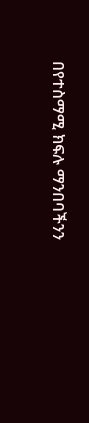በየተስማሚ ክፍሉ ማንበባችንን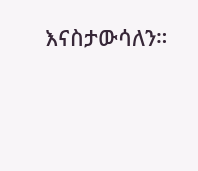እናስታውሳለን።